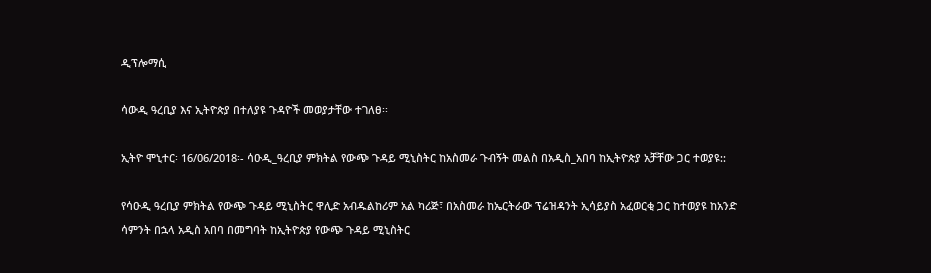ዲፕሎማሲ

ሳውዲ ዓረቢያ እና ኢትዮጵያ በተለያዩ ጉዳዮች መወያታቸው ተገለፀ፡፡

ኢትዮ ሞኒተር፡ 16/06/2018፡- ሳዑዲ_ዓረቢያ ምክትል የውጭ ጉዳይ ሚኒስትር ከአስመራ ጉብኝት መልስ በአዲስ_አበባ ከኢትዮጵያ አቻቸው ጋር ተወያዩ::

የሳዑዲ ዓረቢያ ምክትል የውጭ ጉዳይ ሚኒስትር ዋሊድ አብዱልከሪም አል ካሪጅ፣ በአስመራ ከኤርትራው ፕሬዝዳንት ኢሳይያስ አፈወርቂ ጋር ከተወያዩ ከአንድ ሳምንት በኋላ አዲስ አበባ በመግባት ከኢትዮጵያ የውጭ ጉዳይ ሚኒስትር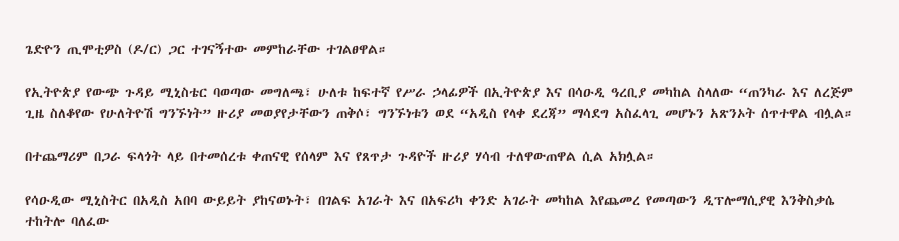ጌድዮን ጢሞቲዎስ (ዶ/ር) ጋር ተገናኝተው መምከራቸው ተገልፀዋል።

የኢትዮጵያ የውጭ ጉዳይ ሚኒስቴር ባወጣው መግለጫ፣ ሁለቱ ከፍተኛ የሥራ ኃላፊዎች በኢትዮጵያ እና በሳዑዲ ዓረቢያ መካከል ስላለው “ጠንካራ እና ለረጅም ጊዜ ስለቆየው የሁለትዮሽ ግንኙነት” ዙሪያ መወያየታቸውን ጠቅሶ፣ ግንኙነቱን ወደ “አዲስ የላቀ ደረጃ” ማሳደግ አስፈላጊ መሆኑን አጽንኦት ሰጥተዋል ብሏል።

በተጨማሪም በጋራ ፍላጎት ላይ በተመሰረቱ ቀጠናዊ የሰላም እና የጸጥታ ጉዳዮች ዙሪያ ሃሳብ ተለዋውጠዋል ሲል አክሏል።

የሳዑዲው ሚኒስትር በአዲስ አበባ ውይይት ያከናወኑት፣ በገልፍ አገራት እና በአፍሪካ ቀንድ አገራት መካከል እየጨመረ የመጣውን ዲፕሎማሲያዊ እንቅስቃሴ ተከትሎ ባለፈው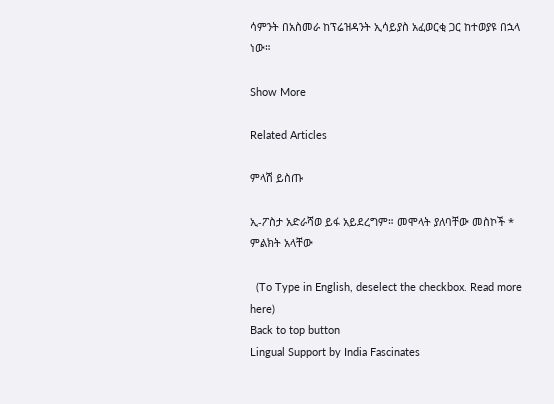ሳምንት በአስመራ ከፕሬዝዳንት ኢሳይያስ አፈወርቂ ጋር ከተወያዩ በኋላ ነው።

Show More

Related Articles

ምላሽ ይስጡ

ኢ-ፖስታ አድራሻወ ይፋ አይደረግም። መሞላት ያለባቸው መስኮች * ምልክት አላቸው

  (To Type in English, deselect the checkbox. Read more here)
Back to top button
Lingual Support by India Fascinates